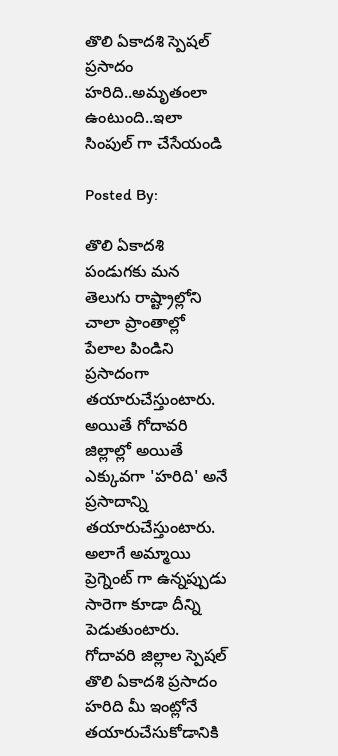తొలి ఏకాదశి స్పెషల్ ప్రసాదం హరిది..అమృతంలా ఉంటుంది..ఇలా సింపుల్‌ గా చేసేయండి

Posted By:

తొలి ఏకాదశి పండుగకు మన తెలుగు రాష్ట్రాల్లోని చాలా ప్రాంతాల్లో పేలాల పిండిని ప్రసాదంగా తయారుచేస్తుంటారు. అయితే గోదావరి జిల్లాల్లో అయితే ఎక్కువగా 'హరిది' అనే ప్రసాదాన్ని తయారుచేస్తుంటారు. అలాగే అమ్మాయి ప్రెగ్నెంట్ గా ఉన్నప్పుడు సారెగా కూడా దీన్ని పెడుతుంటారు. గోదావరి జిల్లాల స్పెషల్ తొలి ఏకాదశి ప్రసాదం హరిది మీ ఇంట్లోనే తయారుచేసుకోడానికి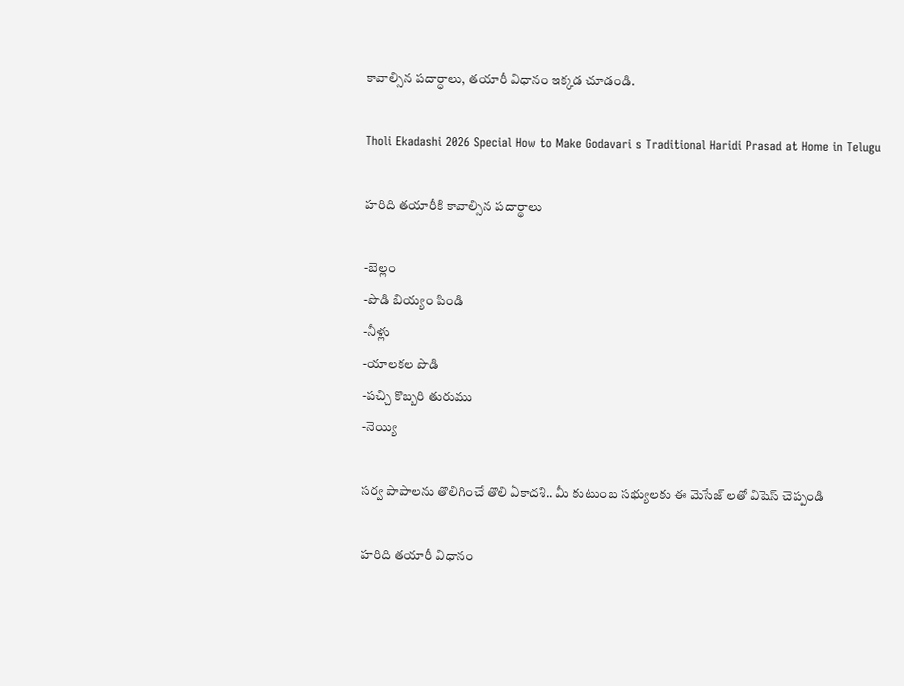కావాల్సిన పదార్ధాలు, తయారీ విధానం ఇక్కడ చూడండి.

Tholi Ekadashi 2026 Special How to Make Godavari s Traditional Haridi Prasad at Home in Telugu

హరిది తయారీకి కావాల్సిన పదార్థాలు

-బెల్లం
-పొడి బియ్యం పిండి
-నీళ్లు
-యాలకల పొడి
-పచ్చి కొబ్బరి తురుము
-నెయ్యి

సర్వ పాపాలను తొలిగించే తొలి ఏకాదశి.. మీ కుటుంబ సభ్యులకు ఈ మెసేజ్‌ లతో విషెస్ చెప్పండి

హరిది తయారీ విధానం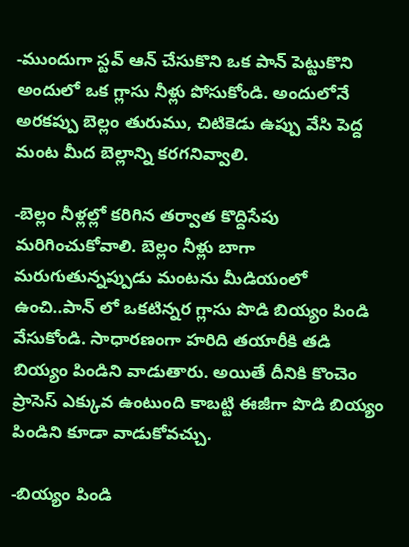-ముందుగా స్టవ్ ఆన్ చేసుకొని ఒక పాన్ పెట్టుకొని అందులో ఒక గ్లాసు నీళ్లు పోసుకోండి. అందులోనే అరకప్పు బెల్లం తురుము, చిటికెడు ఉప్పు వేసి పెద్ద మంట మీద బెల్లాన్ని కరగనివ్వాలి.

-బెల్లం నీళ్లల్లో కరిగిన తర్వాత కొద్దిసేపు మరిగించుకోవాలి. బెల్లం నీళ్లు బాగా మరుగుతున్నప్పుడు మంటను మీడియంలో ఉంచి..పాన్ లో ఒకటిన్నర గ్లాసు పొడి బియ్యం పిండి వేసుకోండి. సాధారణంగా హరిది తయారీకి తడి బియ్యం పిండిని వాడుతారు. అయితే దీనికి కొంచెం ప్రాసెస్ ఎక్కువ ఉంటుంది కాబట్టి ఈజీగా పొడి బియ్యం పిండిని కూడా వాడుకోవచ్చు.

-బియ్యం పిండి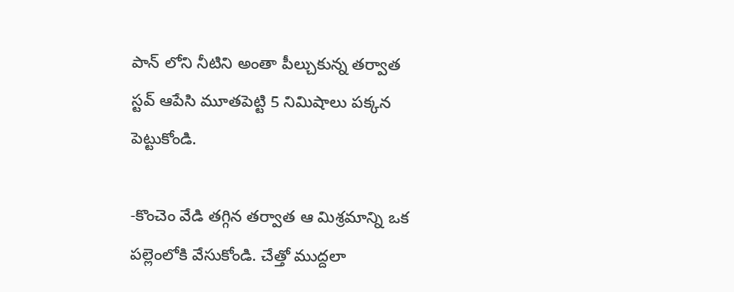పాన్ లోని నీటిని అంతా పీల్చుకున్న తర్వాత స్టవ్ ఆపేసి మూతపెట్టి 5 నిమిషాలు పక్కన పెట్టుకోండి.

-కొంచెం వేడి తగ్గిన తర్వాత ఆ మిశ్రమాన్ని ఒక పల్లెంలోకి వేసుకోండి. చేత్తో ముద్దలా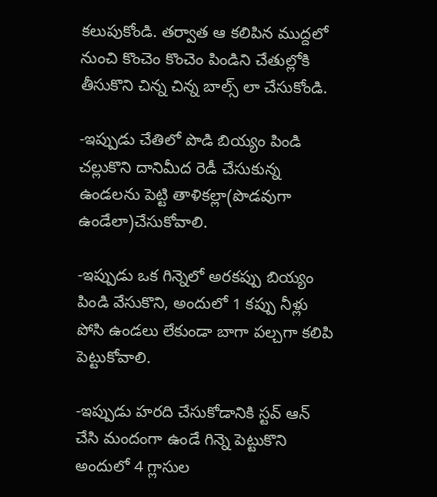కలుపుకోండి. తర్వాత ఆ కలిపిన ముద్దలో నుంచి కొంచెం కొంచెం పిండిని చేతుల్లోకి తీసుకొని చిన్న చిన్న బాల్స్ లా చేసుకోండి.

-ఇప్పుడు చేతిలో పొడి బియ్యం పిండి చల్లుకొని దానిమీద రెడీ చేసుకున్న ఉండలను పెట్టి తాళికల్లా(పొడవుగా ఉండేలా)చేసుకోవాలి.

-ఇప్పుడు ఒక గిన్నెలో అరకప్పు బియ్యం పిండి వేసుకొని, అందులో 1 కప్పు నీళ్లు పోసి ఉండలు లేకుండా బాగా పల్చగా కలిపి పెట్టుకోవాలి.

-ఇప్పుడు హరది చేసుకోడానికి స్టవ్ ఆన్ చేసి మందంగా ఉండే గిన్నె పెట్టుకొని అందులో 4 గ్లాసుల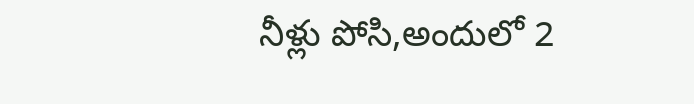నీళ్లు పోసి,అందులో 2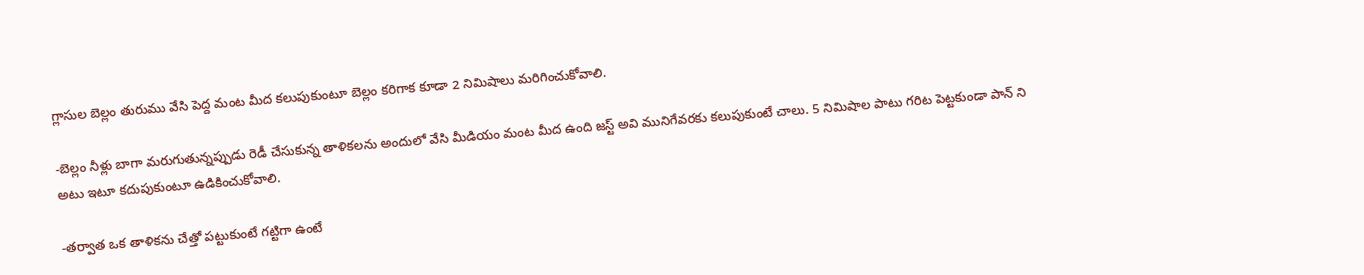గ్లాసుల బెల్లం తురుము వేసి పెద్ద మంట మీద కలుపుకుంటూ బెల్లం కరిగాక కూడా 2 నిమిషాలు మరిగించుకోవాలి.

-బెల్లం నీళ్లు బాగా మరుగుతున్నప్పుడు రెడీ చేసుకున్న తాళికలను అందులో వేసి మీడియం మంట మీద ఉంది జస్ట్ అవి మునిగేవరకు కలుపుకుంటే చాలు. 5 నిమిషాల పాటు గరిట పెట్టకుండా పాన్ ని అటు ఇటూ కదుపుకుంటూ ఉడికించుకోవాలి.

-తర్వాత ఒక తాళికను చేత్తో పట్టుకుంటే గట్టిగా ఉంటే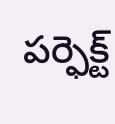పర్ఫెక్ట్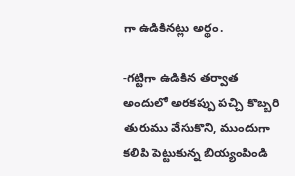గా ఉడికినట్లు అర్థం.

-గట్టిగా ఉడికిన తర్వాత అందులో అరకప్పు పచ్చి కొబ్బరి తురుము వేసుకొని, ముందుగా కలిపి పెట్టుకున్న బియ్యంపిండి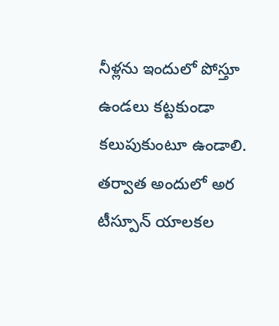నీళ్లను ఇందులో పోస్తూ ఉండలు కట్టకుండా కలుపుకుంటూ ఉండాలి. తర్వాత అందులో అర టీస్పూన్ యాలకల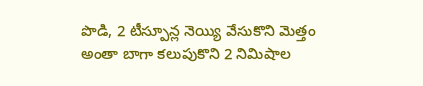పొడి, 2 టీస్పూన్ల నెయ్యి వేసుకొని మెత్తం అంతా బాగా కలుపుకొని 2 నిమిషాల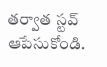తర్వాత స్టవ్ ఆపేసుకోండి.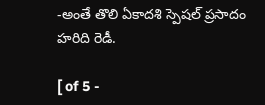-అంతే తొలి ఏకాదశి స్పెషల్ ప్రసాదం హరిది రెడీ.

[ of 5 -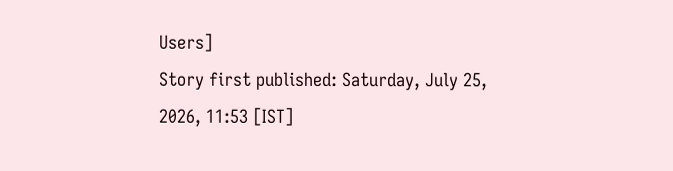Users]
Story first published: Saturday, July 25, 2026, 11:53 [IST]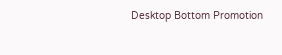Desktop Bottom Promotion